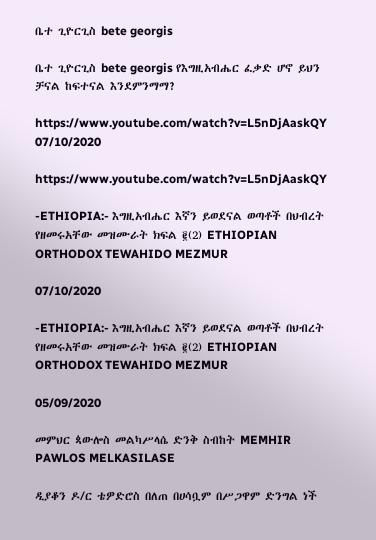ቤተ ጊዮርጊስ bete georgis

ቤተ ጊዮርጊስ bete georgis የእግዚአብሔር ፈቃድ ሆኖ ይህን ቻናል ከፍተናል እንደምንማማ?

https://www.youtube.com/watch?v=L5nDjAaskQY
07/10/2020

https://www.youtube.com/watch?v=L5nDjAaskQY

-ETHIOPIA:- እግዚአብሔር እኛን ይወደናል ወጣቶች በህብረት የዘመሩአቸው መዝሙራት ክፍል ፪(2) ETHIOPIAN ORTHODOX TEWAHIDO MEZMUR

07/10/2020

-ETHIOPIA:- እግዚአብሔር እኛን ይወደናል ወጣቶች በህብረት የዘመሩአቸው መዝሙራት ክፍል ፪(2) ETHIOPIAN ORTHODOX TEWAHIDO MEZMUR

05/09/2020

መምህር ጳውሎስ መልካሥላሴ ድንቅ ስብከት MEMHIR PAWLOS MELKASILASE

ዲያቆን ዶ/ር ቴዎድሮስ በለጠ በሀሳቧም በሥጋዋም ድንግል ነች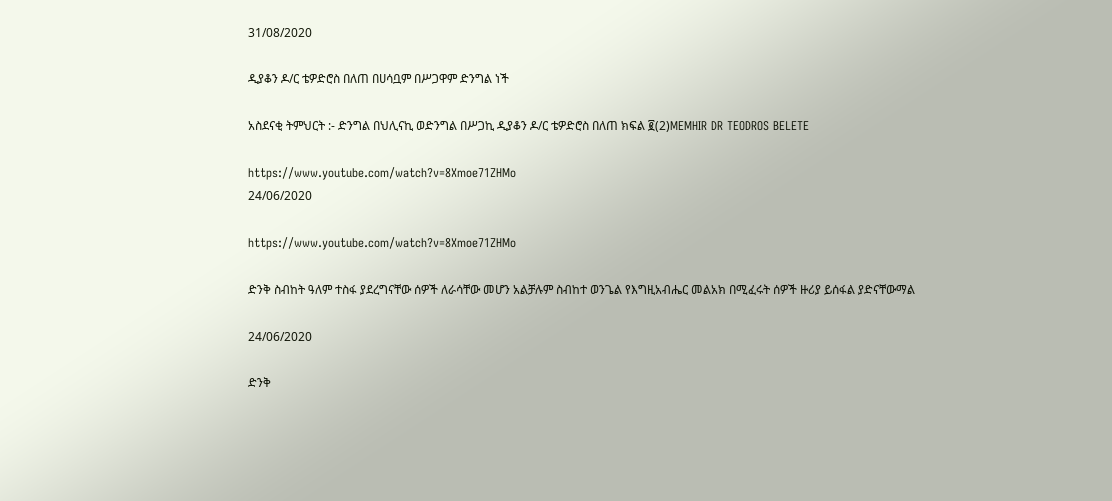31/08/2020

ዲያቆን ዶ/ር ቴዎድሮስ በለጠ በሀሳቧም በሥጋዋም ድንግል ነች

አስደናቂ ትምህርት :- ድንግል በህሊናኪ ወድንግል በሥጋኪ ዲያቆን ዶ/ር ቴዎድሮስ በለጠ ክፍል ፪(2)MEMHIR DR TEODROS BELETE

https://www.youtube.com/watch?v=8Xmoe71ZHMo
24/06/2020

https://www.youtube.com/watch?v=8Xmoe71ZHMo

ድንቅ ስብከት ዓለም ተስፋ ያደረግናቸው ሰዎች ለራሳቸው መሆን አልቻሉም ስብከተ ወንጌል የእግዚአብሔር መልአክ በሚፈሩት ሰዎች ዙሪያ ይሰፋል ያድናቸውማል

24/06/2020

ድንቅ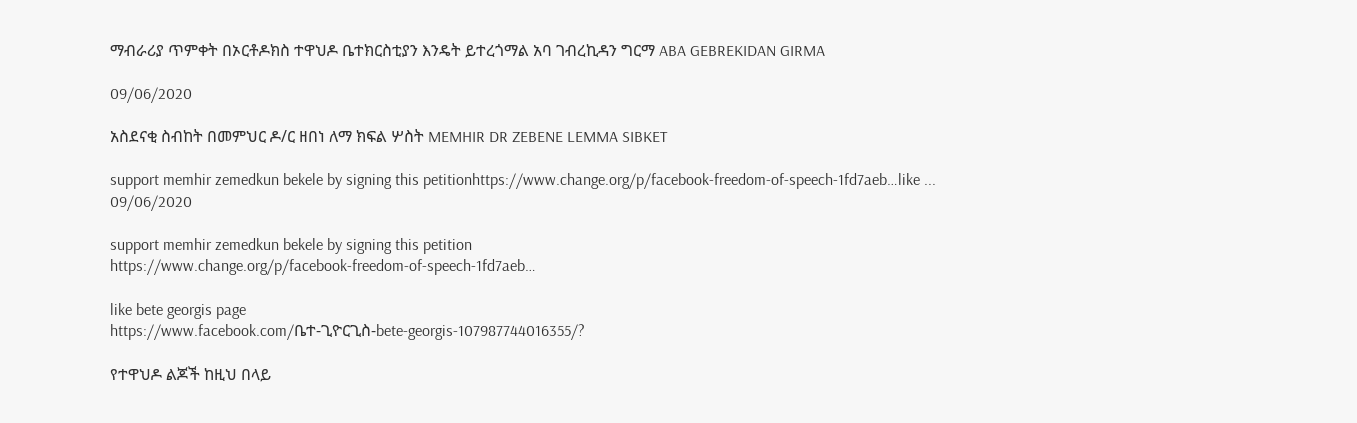ማብራሪያ ጥምቀት በኦርቶዶክስ ተዋህዶ ቤተክርስቲያን እንዴት ይተረጎማል አባ ገብረኪዳን ግርማ ABA GEBREKIDAN GIRMA

09/06/2020

አስደናቂ ስብከት በመምህር ዶ/ር ዘበነ ለማ ክፍል ሦስት MEMHIR DR ZEBENE LEMMA SIBKET

support memhir zemedkun bekele by signing this petitionhttps://www.change.org/p/facebook-freedom-of-speech-1fd7aeb…like ...
09/06/2020

support memhir zemedkun bekele by signing this petition
https://www.change.org/p/facebook-freedom-of-speech-1fd7aeb…

like bete georgis page
https://www.facebook.com/ቤተ-ጊዮርጊስ-bete-georgis-107987744016355/?

የተዋህዶ ልጆች ከዚህ በላይ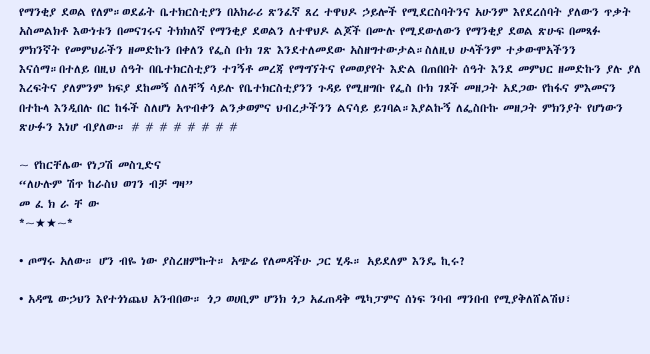የማንቂያ ደወል የለም።ወደፊት ቤተክርስቲያን በአክራሪ ጽንፈኛ ጸረ ተዋህዶ ኃይሎች የሚደርስባትንና አሁንም እየደረሰባት ያለውን ጥቃት አስመልክቶ እውነቱን በመናገሩና ትክክለኛ የማንቂያ ደወልን ለተዋህዶ ልጆች በሙሉ የሚደውለውን የማንቂያ ደወል ጽሁፍ በመጻፉ ምክንኛት የመምህራችን ዘመድኩን በቀለን የፌስ ቡክ ገጽ እንደተለመደው አስዘግተውታል።ስለዚህ ሁላችንም ተቃውሞአችንን እናሰማ።በተለይ በዚህ ሰዓት በቤተክርስቲያን ተገኝቶ መረጃ የማግኘትና የመወያየት እድል በጠበበት ሰዓት እንደ መምህር ዘመድኩን ያሉ ያለ እረፍትና ያለምንም ክፍያ ደከመኝ ሰለቸኝ ሳይሉ የቤተክርስቲያንን ጉዳይ የሚዘግቡ የፌስ ቡክ ገጾች መዘጋት አደጋው የከፋና ምእመናን በተኩላ እንዲበሉ በር ከፋች ስለሆነ አጥብቀን ልንቃወምና ህብረታችንን ልናሳይ ይገባል።እያልኩኝ ለፌስቡኩ መዘጋት ምክንያት የሆነውን ጽሁፉን እነሆ ብያለው። # # # # # # # #

~ የከርቸሌው የነጋሽ መስጊድና
“ለሁሉም ሽጥ ከራስህ ወገን ብቻ ግዛ”
መ ፈ ክ ራ ቸ ው
*~★★~*

• ጦማሩ አለው። ሆን ብዬ ነው ያስረዘምኩት። አጭሬ የለመዳችሁ ጋር ሂዱ። አይደለም እንዴ ኪሩ?

• አዳሜ ውኃህን እየተጎነጨህ አንብበው። ጎጋ ወሀቢም ሆንክ ጎጋ አፈጠዳቅ ሜካፓምና ሰነፍ ንባብ ማንበብ የሚያቅለሸልሽህ፣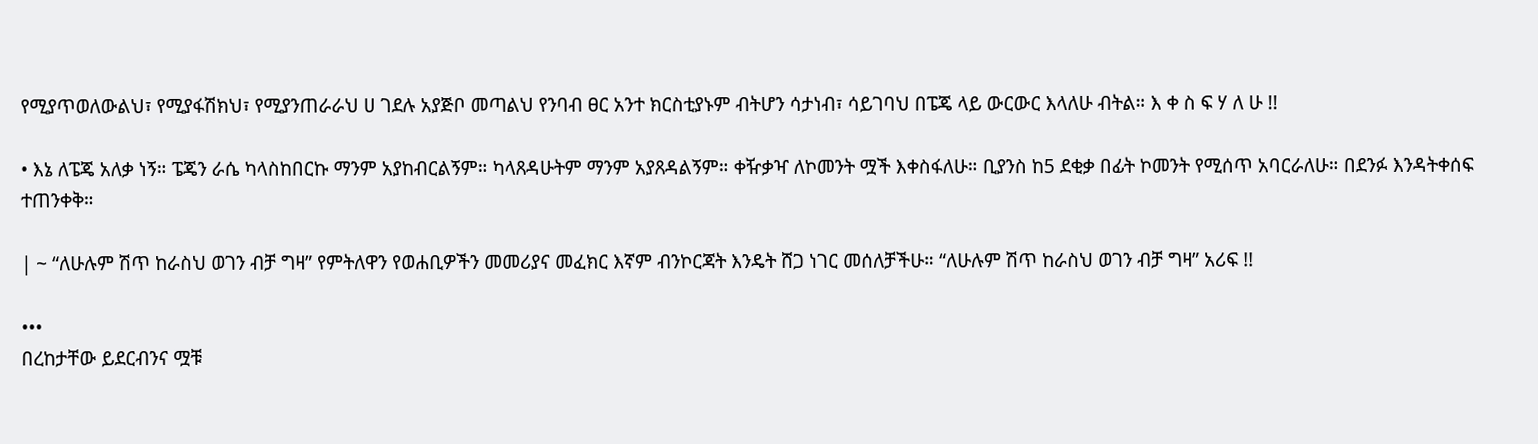የሚያጥወለውልህ፣ የሚያፋሽክህ፣ የሚያንጠራራህ ሀ ገደሉ አያጅቦ መጣልህ የንባብ ፀር አንተ ክርስቲያኑም ብትሆን ሳታነብ፣ ሳይገባህ በፔጄ ላይ ውርውር እላለሁ ብትል። እ ቀ ስ ፍ ሃ ለ ሁ !!

• እኔ ለፔጄ አለቃ ነኝ። ፔጄን ራሴ ካላስከበርኩ ማንም አያከብርልኝም። ካላጸዳሁትም ማንም አያጸዳልኝም። ቀዥቃዣ ለኮመንት ሟች እቀስፋለሁ። ቢያንስ ከ5 ደቂቃ በፊት ኮመንት የሚሰጥ አባርራለሁ። በደንፉ እንዳትቀሰፍ ተጠንቀቅ።

| ~ “ለሁሉም ሽጥ ከራስህ ወገን ብቻ ግዛ” የምትለዋን የወሐቢዎችን መመሪያና መፈክር እኛም ብንኮርጃት እንዴት ሸጋ ነገር መሰለቻችሁ። “ለሁሉም ሽጥ ከራስህ ወገን ብቻ ግዛ” አሪፍ !!

•••
በረከታቸው ይደርብንና ሟቹ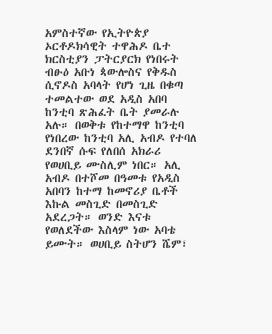አምስተኛው የኢትዮጵያ ኦርቶዶክሳዊት ተዋሕዶ ቤተ ክርስቲያን ፓትርያርክ የነበሩት ብፁዕ አቡነ ጳውሎስና የቅዱስ ሲኖዶስ አባላት የሆነ ጊዜ በቁጣ ተመልተው ወደ አዲስ አበባ ከንቲባ ጽሕፈት ቤት ያመራሉ አሉ። በወቅቱ የከተማዋ ከንቲባ የነበረው ከንቲባ አሊ አብዶ የተባለ ደንበኛ ሱፍ የለበሰ አክራሪ የወሀቢይ ሙስሊም ነበር። አሊ አብዶ በተሾመ በዓመቱ የአዲስ አበባን ከተማ ከመኖሪያ ቤቶች እኩል መስጊድ በመስጊድ አደረጋት። ወንድ እናቱ የወለደችው እስላም ነው አባቴ ይሙት። ወሀቢይ ስትሆን ሼም፣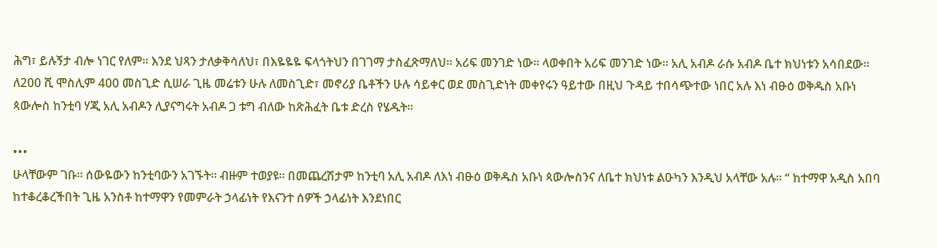ሕግ፣ ይሉኝታ ብሎ ነገር የለም። እንደ ህጻን ታለቃቅሳለህ፣ በእዬዬዬ ፍላጎትህን በገገማ ታስፈጽማለህ። አሪፍ መንገድ ነው። ላወቀበት አሪፍ መንገድ ነው። አሊ አብዶ ራሱ አብዶ ቤተ ክህነቱን አሳበደው። ለ200 ሺ ሞስሊም 400 መስጊድ ሲሠራ ጊዜ መሬቱን ሁሉ ለመስጊድ፣ መኖሪያ ቤቶችን ሁሉ ሳይቀር ወደ መስጊድነት መቀየሩን ዓይተው በዚህ ጉዳይ ተበሳጭተው ነበር አሉ እነ ብፁዕ ወቅዱስ አቡነ ጳውሎስ ከንቲባ ሃጂ አሊ አብዶን ሊያናግሩት አብዶ ጋ ቱግ ብለው ከጽሕፈት ቤቱ ድረስ የሄዱት።

•••
ሁላቸውም ገቡ። ሰውዬውን ከንቲባውን አገኙት። ብዙም ተወያዩ። በመጨረሽታም ከንቲባ አሊ አብዶ ለእነ ብፁዕ ወቅዱስ አቡነ ጳውሎስንና ለቤተ ክህነቱ ልዑካን እንዲህ አላቸው አሉ። “ ከተማዋ አዲስ አበባ ከተቆረቆረችበት ጊዜ አንስቶ ከተማዋን የመምራት ኃላፊነት የእናንተ ሰዎች ኃላፊነት እንደነበር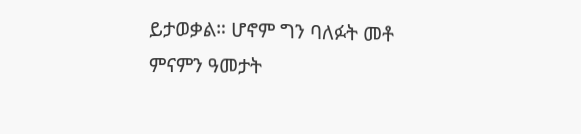ይታወቃል። ሆኖም ግን ባለፉት መቶ ምናምን ዓመታት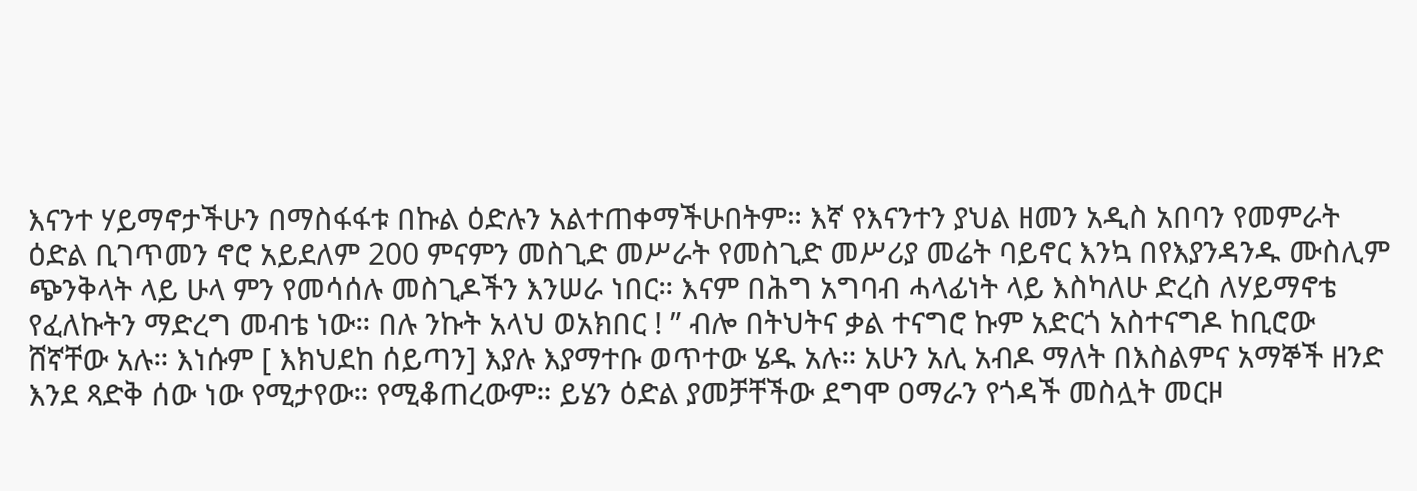እናንተ ሃይማኖታችሁን በማስፋፋቱ በኩል ዕድሉን አልተጠቀማችሁበትም። እኛ የእናንተን ያህል ዘመን አዲስ አበባን የመምራት ዕድል ቢገጥመን ኖሮ አይደለም 200 ምናምን መስጊድ መሥራት የመስጊድ መሥሪያ መሬት ባይኖር እንኳ በየእያንዳንዱ ሙስሊም ጭንቅላት ላይ ሁላ ምን የመሳሰሉ መስጊዶችን እንሠራ ነበር። እናም በሕግ አግባብ ሓላፊነት ላይ እስካለሁ ድረስ ለሃይማኖቴ የፈለኩትን ማድረግ መብቴ ነው። በሉ ንኩት አላህ ወአክበር ! ” ብሎ በትህትና ቃል ተናግሮ ኩም አድርጎ አስተናግዶ ከቢሮው ሸኛቸው አሉ። እነሱም [ እክህደከ ሰይጣን] እያሉ እያማተቡ ወጥተው ሄዱ አሉ። አሁን አሊ አብዶ ማለት በእስልምና አማኞች ዘንድ እንደ ጻድቅ ሰው ነው የሚታየው። የሚቆጠረውም። ይሄን ዕድል ያመቻቸችው ደግሞ ዐማራን የጎዳች መስሏት መርዞ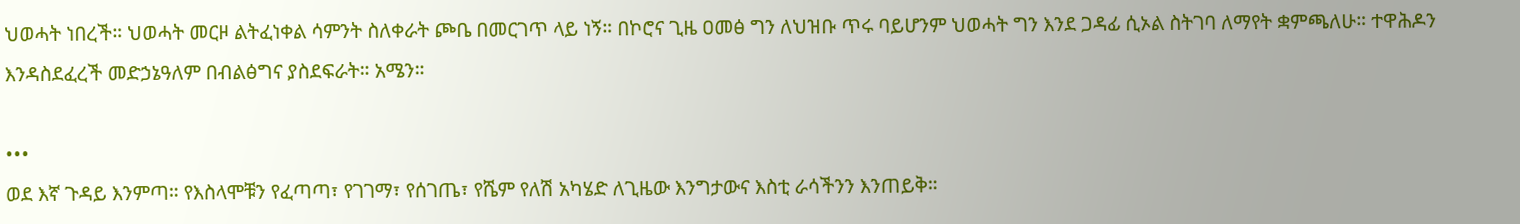ህወሓት ነበረች። ህወሓት መርዞ ልትፈነቀል ሳምንት ስለቀራት ጮቤ በመርገጥ ላይ ነኝ። በኮሮና ጊዜ ዐመፅ ግን ለህዝቡ ጥሩ ባይሆንም ህወሓት ግን እንደ ጋዳፊ ሲኦል ስትገባ ለማየት ቋምጫለሁ። ተዋሕዶን እንዳስደፈረች መድኃኔዓለም በብልፅግና ያስደፍራት። አሜን።

•••
ወደ እኛ ጉዳይ እንምጣ። የእስላሞቹን የፈጣጣ፣ የገገማ፣ የሰገጤ፣ የሼም የለሽ አካሄድ ለጊዜው እንግታውና እስቲ ራሳችንን እንጠይቅ።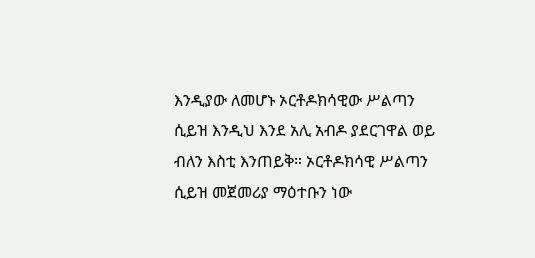እንዲያው ለመሆኑ ኦርቶዶክሳዊው ሥልጣን ሲይዝ እንዲህ እንደ አሊ አብዶ ያደርገዋል ወይ ብለን እስቲ እንጠይቅ። ኦርቶዶክሳዊ ሥልጣን ሲይዝ መጀመሪያ ማዕተቡን ነው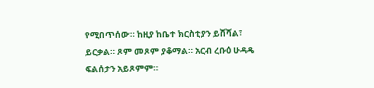የሚበጥሰው። ከዚያ ከቤተ ክርስቲያን ይሸሻል፣ ይርቃል። ጾም መጾም ያቆማል። አርብ ረቡዕ ሁዳዴ ፍልሰታን አይጾምም።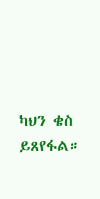ካህን ቄስ ይጸየፋል።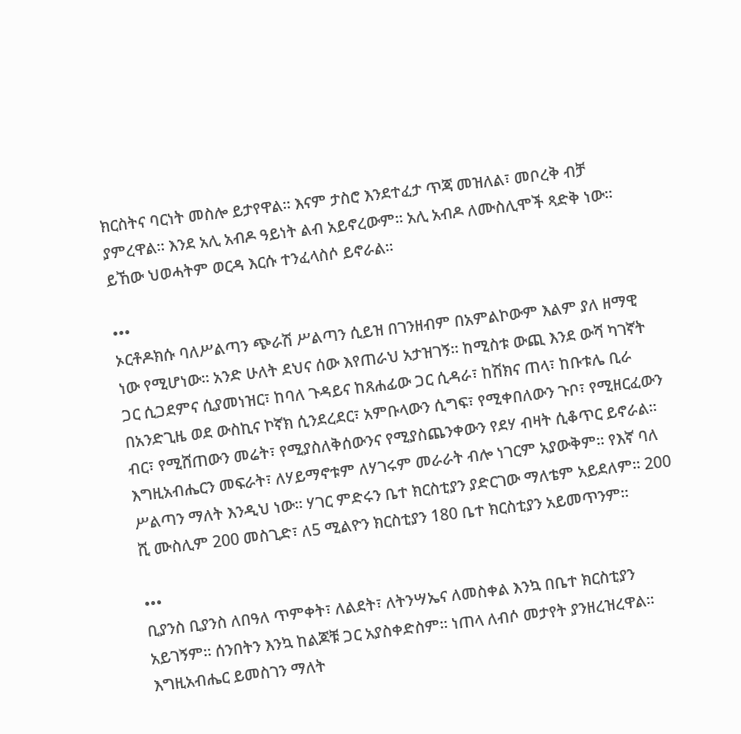ክርስትና ባርነት መስሎ ይታየዋል። እናም ታስሮ እንደተፈታ ጥጃ መዝለል፣ መቦረቅ ብቻ ያምረዋል። እንደ አሊ አብዶ ዓይነት ልብ አይኖረውም። አሊ አብዶ ለሙስሊሞች ጻድቅ ነው። ይኸው ህወሓትም ወርዳ እርሱ ተንፈላስሶ ይኖራል።

•••
ኦርቶዶክሱ ባለሥልጣን ጭራሽ ሥልጣን ሲይዝ በገንዘብም በአምልኮውም እልም ያለ ዘማዊ ነው የሚሆነው። አንድ ሁለት ደህና ሰው እየጠራህ አታዝገኝ። ከሚስቱ ውጪ እንደ ውሻ ካገኛት ጋር ሲጋደምና ሲያመነዝር፣ ከባለ ጉዳይና ከጸሐፊው ጋር ሲዳራ፣ ከሽክና ጠላ፣ ከቡቱሌ ቢራ በአንድጊዜ ወደ ውስኪና ኮኛክ ሲንደረደር፣ አምቡላውን ሲግፍ፣ የሚቀበለውን ጉቦ፣ የሚዘርፈውን ብር፣ የሚሸጠውን መሬት፣ የሚያስለቅሰውንና የሚያስጨንቀውን የደሃ ብዛት ሲቆጥር ይኖራል። እግዚአብሔርን መፍራት፣ ለሃይማኖቱም ለሃገሩም መራራት ብሎ ነገርም አያውቅም። የእኛ ባለ ሥልጣን ማለት እንዲህ ነው። ሃገር ምድሩን ቤተ ክርስቲያን ያድርገው ማለቴም አይደለም። 200 ሺ ሙስሊም 200 መስጊድ፣ ለ5 ሚልዮን ክርስቲያን 180 ቤተ ክርስቲያን አይመጥንም።

•••
ቢያንስ ቢያንስ ለበዓለ ጥምቀት፣ ለልደት፣ ለትንሣኤና ለመስቀል እንኳ በቤተ ክርስቲያን አይገኝም። ሰንበትን እንኳ ከልጆቹ ጋር አያስቀድስም። ነጠላ ለብሶ መታየት ያንዘረዝረዋል። እግዚአብሔር ይመስገን ማለት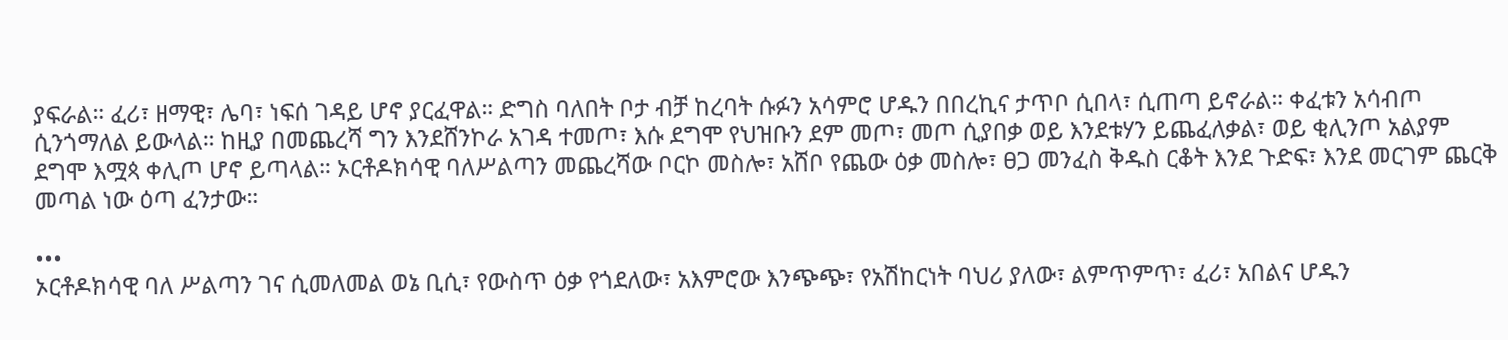ያፍራል። ፈሪ፣ ዘማዊ፣ ሌባ፣ ነፍሰ ገዳይ ሆኖ ያርፈዋል። ድግስ ባለበት ቦታ ብቻ ከረባት ሱፉን አሳምሮ ሆዱን በበረኪና ታጥቦ ሲበላ፣ ሲጠጣ ይኖራል። ቀፈቱን አሳብጦ ሲንጎማለል ይውላል። ከዚያ በመጨረሻ ግን እንደሸንኮራ አገዳ ተመጦ፣ እሱ ደግሞ የህዝቡን ደም መጦ፣ መጦ ሲያበቃ ወይ እንደቱሃን ይጨፈለቃል፣ ወይ ቂሊንጦ አልያም ደግሞ እሟጳ ቀሊጦ ሆኖ ይጣላል። ኦርቶዶክሳዊ ባለሥልጣን መጨረሻው ቦርኮ መስሎ፣ አሸቦ የጨው ዕቃ መስሎ፣ ፀጋ መንፈስ ቅዱስ ርቆት እንደ ጉድፍ፣ እንደ መርገም ጨርቅ መጣል ነው ዕጣ ፈንታው።

•••
ኦርቶዶክሳዊ ባለ ሥልጣን ገና ሲመለመል ወኔ ቢሲ፣ የውስጥ ዕቃ የጎደለው፣ አእምሮው እንጭጭ፣ የአሽከርነት ባህሪ ያለው፣ ልምጥምጥ፣ ፈሪ፣ አበልና ሆዱን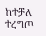ከተቻለ ተረግጦ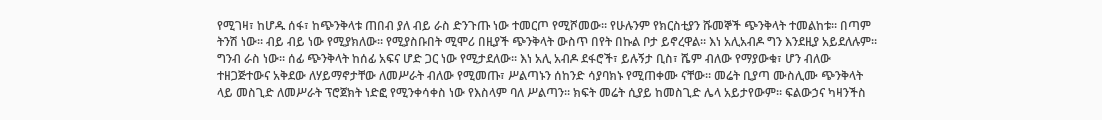የሚገዛ፣ ከሆዱ ሰፋ፣ ከጭንቅላቱ ጠበብ ያለ ብይ ራስ ድንጉጡ ነው ተመርጦ የሚሾመው። የሁሉንም የክርስቲያን ሹመኞች ጭንቅላት ተመልከቱ። በጣም ትንሽ ነው። ብይ ብይ ነው የሚያክለው። የሚያስቡበት ሚሞሪ በዚያች ጭንቅላት ውስጥ በየት በኩል ቦታ ይኖረዋል። እነ አሊአብዶ ግን እንደዚያ አይደለሉም። ግንብ ራስ ነው። ሰፊ ጭንቅላት ከሰፊ አፍና ሆድ ጋር ነው የሚታደለው። እነ አሊ አብዶ ደፋሮች፣ ይሉኝታ ቢስ፣ ሼም ብለው የማያውቁ፣ ሆን ብለው ተዘጋጅተውና አቅደው ለሃይማኖታቸው ለመሥራት ብለው የሚመጡ፣ ሥልጣኑን ሰከንድ ሳያባክኑ የሚጠቀሙ ናቸው። መሬት ቢያጣ ሙስሊሙ ጭንቅላት ላይ መስጊድ ለመሥራት ፕሮጀክት ነድፎ የሚንቀሳቀስ ነው የእስላም ባለ ሥልጣን። ክፍት መሬት ሲያይ ከመስጊድ ሌላ አይታየውም። ፍልውኃና ካዛንችስ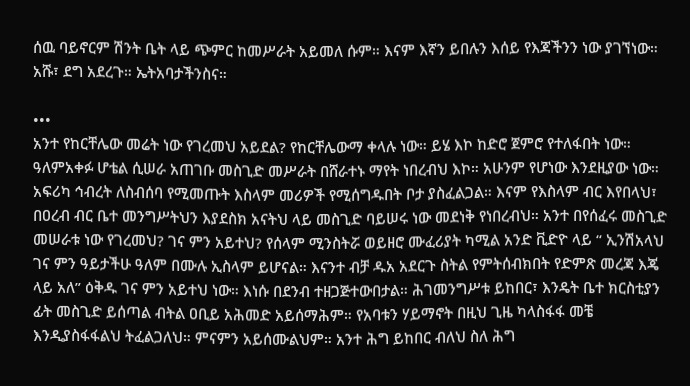ሰዉ ባይኖርም ሽንት ቤት ላይ ጭምር ከመሥራት አይመለ ሱም። እናም እኛን ይበሉን እሰይ የእጃችንን ነው ያገኘነው። አሹ፣ ደግ አደረጉ። ኤትአባታችንስና።

•••
አንተ የከርቸሌው መሬት ነው የገረመህ አይደል? የከርቸሌውማ ቀላሉ ነው። ይሄ እኮ ከድሮ ጀምሮ የተለፋበት ነው። ዓለምአቀፉ ሆቴል ሲሠራ አጠገቡ መስጊድ መሥራት በሸራተኑ ማየት ነበረብህ እኮ። አሁንም የሆነው እንደዚያው ነው። አፍሪካ ኅብረት ለስብሰባ የሚመጡት እስላም መሪዎች የሚሰግዱበት ቦታ ያስፈልጋል። እናም የእስላም ብር እየበላህ፣ በዐረብ ብር ቤተ መንግሥትህን እያደስክ አናትህ ላይ መስጊድ ባይሠሩ ነው መደነቅ የነበረብህ። አንተ በየሰፈሩ መስጊድ መሠራቱ ነው የገረመህ? ገና ምን አይተህ? የሰላም ሚንስትሯ ወይዘሮ ሙፈሪያት ካሚል አንድ ቪድዮ ላይ “ ኢንሽአላህ ገና ምን ዓይታችሁ ዓለም በሙሉ ኢስላም ይሆናል። እናንተ ብቻ ዱአ አደርጉ ስትል የምትሰብክበት የድምጽ መረጃ እጄ ላይ አለ” ዕቅዱ ገና ምን አይተህ ነው። እነሱ በደንብ ተዘጋጅተውበታል። ሕገመንግሥቱ ይከበር፣ እንዴት ቤተ ክርስቲያን ፊት መስጊድ ይሰጣል ብትል ዐቢይ አሕመድ አይሰማሕም። የአባቱን ሃይማኖት በዚህ ጊዜ ካላስፋፋ መቼ እንዲያስፋፋልህ ትፈልጋለህ። ምናምን አይሰሙልህም። አንተ ሕግ ይከበር ብለህ ስለ ሕግ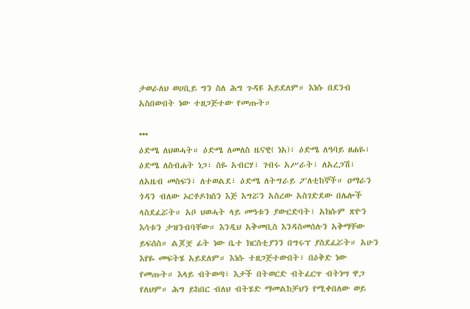ታወራለህ ወሀቢይ ግን ስለ ሕግ ጉዳዩ አይደለም። እነሱ በደንብ አስበውበት ነው ተዘጋጅተው የመጡት።

•••
ዕድሜ ለህወሓት። ዕድሜ ለመለስ ዜናዊ( ነአ)፣ ዕድሜ ለዓባይ ፀሐዬ፣ ዕድሜ ለስብሐት ነጋ፣ ስዬ አብርሃ፣ ገብሩ አሥራት፣ ለአረጋሽ፣ ለአዜብ መስፍን፣ ለተወልደ፣ ዕድሜ ለትግራይ ፖለቲከኞች። ዐማራን ጎዳን ብለው ኦርቶዶክስን እጅ እግሯን አስረው አስገድደው በሌሎች ላስደፈሯት። አቦ ህወሓት ላይ መዓቱን ያውርድባት፣ አክሱም ጽዮን እሳቱን ታዝንብባቸው። እንዲህ አቅመቢስ እንዳስመሰሉን አቅማቸው ይፍሰስ። ልጆቿ ፊት ነው ቤተ ክርስቲያንን በግሩፕ ያስደፈሯት። አሁን እየዬ መፍትሄ አይደለም። እነሱ ተዘጋጅተውበት፣ በዕቅድ ነው የመጡት። እላይ ብትወጣ፣ እታች በትወርድ ብትፈርጥ ብትነሣ ዋጋ የለህም። ሕግ ይከበር ብለህ ብትሄድ ማመልከቻህን የሚቀበለው ወይ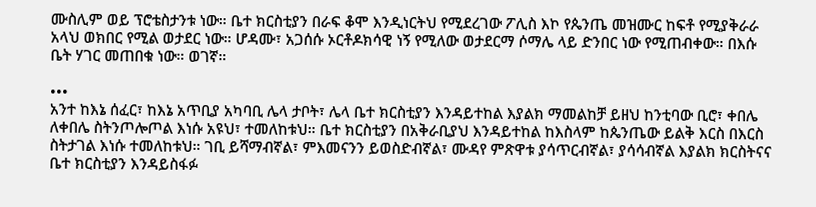ሙስሊም ወይ ፕሮቴስታንቱ ነው። ቤተ ክርስቲያን በራፍ ቆሞ እንዲነርትህ የሚደረገው ፖሊስ እኮ የጴንጤ መዝሙር ከፍቶ የሚያቅራራ አላህ ወክበር የሚል ወታደር ነው። ሆዳሙ፣ አጋሰሱ ኦርቶዶክሳዊ ነኝ የሚለው ወታደርማ ሶማሌ ላይ ድንበር ነው የሚጠብቀው። በእሱ ቤት ሃገር መጠበቁ ነው። ወገኛ።

•••
አንተ ከእኔ ሰፈር፣ ከእኔ አጥቢያ አካባቢ ሌላ ታቦት፣ ሌላ ቤተ ክርስቲያን እንዳይተከል እያልክ ማመልከቻ ይዘህ ከንቲባው ቢሮ፣ ቀበሌ ለቀበሌ ስትንጦሎጦል እነሱ አዩህ፣ ተመለከቱህ። ቤተ ክርስቲያን በአቅራቢያህ እንዳይተከል ከእስላም ከጴንጤው ይልቅ እርስ በእርስ ስትታገል እነሱ ተመለከቱህ። ገቢ ይሻማብኛል፣ ምእመናንን ይወስድብኛል፣ ሙዳየ ምጽዋቱ ያሳጥርብኛል፣ ያሳሳብኛል እያልክ ክርስትናና ቤተ ክርስቲያን እንዳይስፋፉ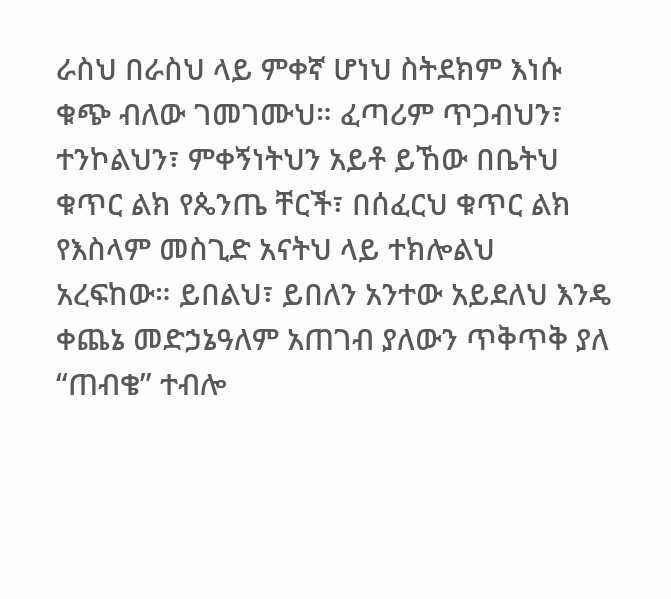ራስህ በራስህ ላይ ምቀኛ ሆነህ ስትደክም እነሱ ቁጭ ብለው ገመገሙህ። ፈጣሪም ጥጋብህን፣ ተንኮልህን፣ ምቀኝነትህን አይቶ ይኸው በቤትህ ቁጥር ልክ የጴንጤ ቸርች፣ በሰፈርህ ቁጥር ልክ የእስላም መስጊድ አናትህ ላይ ተክሎልህ አረፍከው። ይበልህ፣ ይበለን አንተው አይደለህ እንዴ ቀጨኔ መድኃኔዓለም አጠገብ ያለውን ጥቅጥቅ ያለ “ጠብቄ” ተብሎ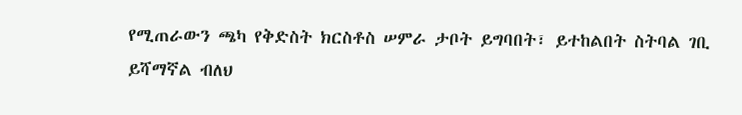የሚጠራውን ጫካ የቅድስት ክርስቶስ ሠምራ ታቦት ይግባበት፣ ይተከልበት ስትባል ገቢ ይሻማኛል ብለህ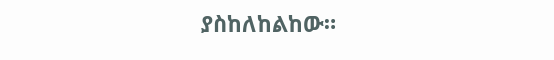ያስከለከልከው።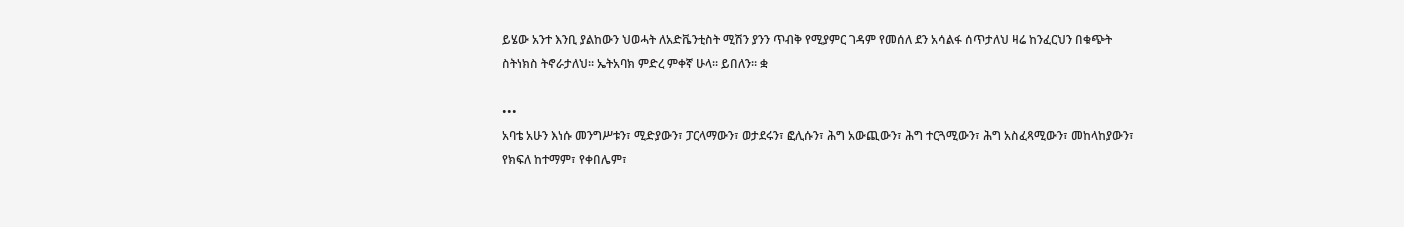ይሄው አንተ እንቢ ያልከውን ህወሓት ለአድቬንቲስት ሚሽን ያንን ጥብቅ የሚያምር ገዳም የመሰለ ደን አሳልፋ ሰጥታለህ ዛሬ ከንፈርህን በቁጭት ስትነክስ ትኖራታለህ። ኤትአባክ ምድረ ምቀኛ ሁላ። ይበለን። ቋ

•••
አባቴ አሁን እነሱ መንግሥቱን፣ ሚድያውን፣ ፓርላማውን፣ ወታደሩን፣ ፎሊሱን፣ ሕግ አውጪውን፣ ሕግ ተርጓሚውን፣ ሕግ አስፈጻሚውን፣ መከላከያውን፣ የክፍለ ከተማም፣ የቀበሌም፣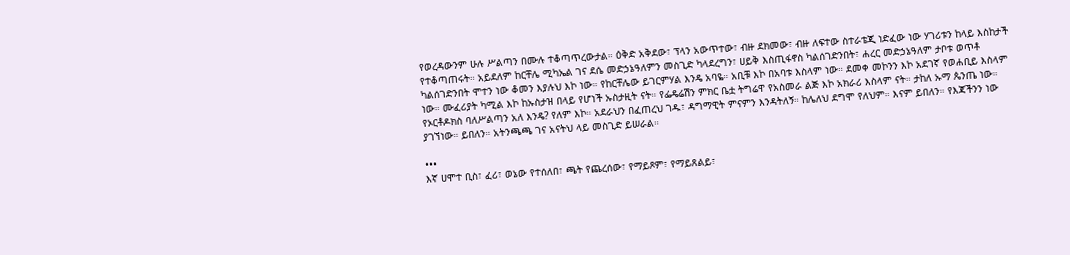የወረዳውንም ሁሉ ሥልጣን በሙሉ ተቆጣጥረውታል። ዕቅድ አቅደው፣ ፕላን አውጥተው፣ ብዙ ደክመው፣ ብዙ ለፍተው ስተራቴጂ ነድፈው ነው ሃገሪቱን ከላይ እስከታች የተቆጣጠሩት። አይደለም ከርቸሌ ሚካኤል ገና ደሴ መድኃኔዓለምን መስጊድ ካላደረግን፣ ሀይቅ እስጢፋኖስ ካልሰገድንበት፣ ሐረር መድኃኔዓለም ታቦቱ ወጥቶ ካልሰገድንበት ሞተን ነው ቆመን እያሉህ እኮ ነው። የከርቸሌው ይገርምሃል እንዴ አባዬ። አቢቹ እኮ በአባቱ እስላም ነው። ደመቀ መኮንን እኮ አደገኛ የወሐቢይ እስላም ነው። ሙፈሪያት ካሚል እኮ ከኡስታዝ በላይ የሆነች ኡስታዚት ናት። የፌዴሬሽን ምክር ቤቷ ትግሬዋ የአስመራ ልጅ እኮ አክራሪ እስላም ናት። ታከለ ኡማ ጴንጤ ነው። የኦርቶዶክስ ባለሥልጣን አለ እንዴ? የለም እኮ። አደራህን በፈጠረህ ገዱ፣ ዳግማዊት ምናምን እንዳትለኝ። ከሌለህ ደግሞ የለህም። እናም ይበለን። የእጃችንን ነው ያገኘነው። ይበለን። አትንጫጫ ገና አናትህ ላይ መስጊድ ይሠራል።

•••
እኛ ሀሞተ ቢስ፣ ፈሪ፣ ወኔው የተሰለበ፣ ጫት የጨረሰው፣ የማይጾም፣ የማይጸልይ፣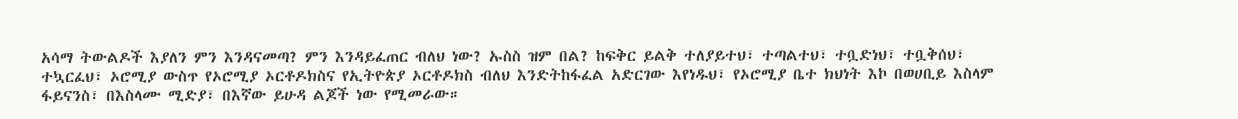አሳማ ትውልዶች እያለን ምን እንዳናመጣ? ምን እንዳይፈጠር ብለህ ነው? ኡስስ ዝም በል? ከፍቅር ይልቅ ተለያይተህ፣ ተጣልተህ፣ ተቧድነህ፣ ተቧቅሰህ፣ ተኳርፈህ፣ ኦሮሚያ ውስጥ የኦሮሚያ ኦርቶዶክስና የኢትዮጵያ ኦርቶዶክስ ብለህ እንድትከፋፈል አድርገው እየነዱህ፣ የኦሮሚያ ቤተ ክህነት እኮ በወሀቢይ እስላም ፋይናንስ፣ በእስላሙ ሚድያ፣ በእኛው ይሁዳ ልጆች ነው የሚመራው።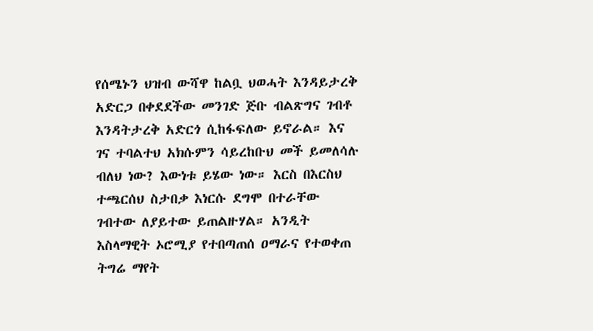የሰሜኑን ህዝብ ውሻዋ ከልቧ ህወሓት እንዳይታረቅ አድርጋ በቀደደችው መንገድ ጅቡ ብልጽግና ገብቶ እንዳትታረቅ አድርጎ ሲከፋፍለው ይኖራል። እና ገና ተባልተህ አክሱምን ሳይረከቡህ መች ይመለሳሉ ብለህ ነው? እውነቱ ይሄው ነው። እርስ በእርስህ ተጫርሰህ ስታበቃ እነርሱ ደግሞ በተራቸው ገብተው ለያይተው ይጠልዙሃል። አንዲት እስላማዊት ኦሮሚያ የተበጣጠሰ ዐማራና የተወቀጠ ትግሬ ማየት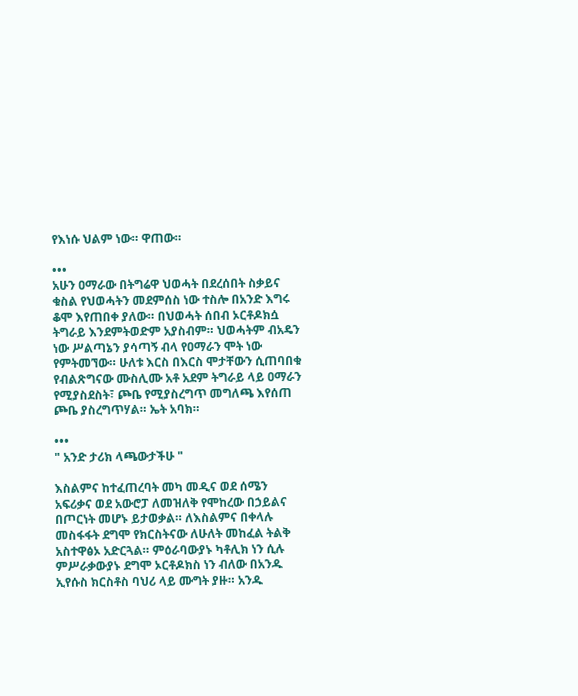የእነሱ ህልም ነው። ዋጠው።

•••
አሁን ዐማራው በትግሬዋ ህወሓት በደረሰበት ስቃይና ቁስል የህወሓትን መደምሰስ ነው ተስሎ በአንድ እግሩ ቆሞ እየጠበቀ ያለው። በህወሓት ሰበብ ኦርቶዶክሷ ትግራይ እንደምትወድም አያስብም። ህወሓትም ብአዴን ነው ሥልጣኔን ያሳጣኝ ብላ የዐማራን ሞት ነው የምትመኘው። ሁለቱ እርስ በእርስ ሞታቸውን ሲጠባበቁ የብልጽግናው ሙስሊሙ አቶ አደም ትግራይ ላይ ዐማራን የሚያስደስት፣ ጮቤ የሚያስረግጥ መግለጫ እየሰጠ ጮቤ ያስረግጥሃል። ኤት አባክ።

•••
" አንድ ታሪክ ላጫውታችሁ "

እስልምና ከተፈጠረባት መካ መዲና ወደ ሰሜን አፍሪቃና ወደ አውሮፓ ለመዝለቅ የሞከረው በኃይልና በጦርነት መሆኑ ይታወቃል። ለእስልምና በቀላሉ መስፋፋት ደግሞ የክርስትናው ለሁለት መከፈል ትልቅ አስተዋፅኦ አድርጓል። ምዕራባውያኑ ካቶሊክ ነን ሲሉ ምሥራቃውያኑ ደግሞ ኦርቶዶክስ ነን ብለው በአንዱ ኢየሱስ ክርስቶስ ባህሪ ላይ ሙግት ያዙ። አንዱ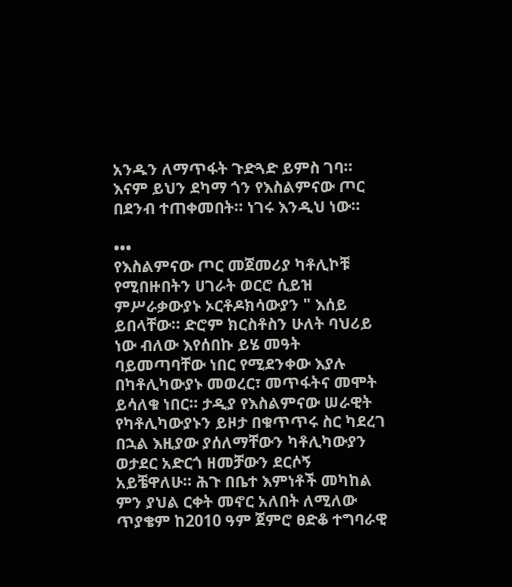አንዱን ለማጥፋት ጉድጓድ ይምስ ገባ። እናም ይህን ደካማ ጎን የእስልምናው ጦር በደንብ ተጠቀመበት። ነገሩ እንዲህ ነው።

•••
የእስልምናው ጦር መጀመሪያ ካቶሊኮቹ የሚበዙበትን ሀገራት ወርሮ ሲይዝ ምሥራቃውያኑ ኦርቶዶክሳውያን " እሰይ ይበላቸው። ድሮም ክርስቶስን ሁለት ባህሪይ ነው ብለው እየሰበኩ ይሄ መዓት ባይመጣባቸው ነበር የሚደንቀው እያሉ በካቶሊካውያኑ መወረር፣ መጥፋትና መሞት ይሳለቁ ነበር። ታዲያ የእስልምናው ሠራዊት የካቶሊካውያኑን ይዞታ በቁጥጥሩ ስር ካደረገ በኋል እዚያው ያሰለማቸውን ካቶሊካውያን ወታደር አድርጎ ዘመቻውን ደርሶኝ አይቼዋለሁ። ሕጉ በቤተ እምነቶች መካከል ምን ያህል ርቀት መኖር አለበት ለሚለው ጥያቄም ከ2010 ዓም ጀምሮ ፀድቆ ተግባራዊ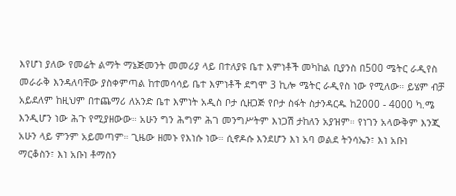እየሆነ ያለው የመሬት ልማት ማኔጅመንት መመሪያ ላይ በተለያዩ ቤተ እምነቶች መካከል ቢያንስ በ500 ሜትር ራዲየስ መራራቅ እንዳለባቸው ያስቀምጣል ከተመሳሳይ ቤተ እምነቶች ደግሞ 3 ኪሎ ሜትር ራዲየስ ነው የሚለው። ይሄም ብቻ አይደለም ከዚህም በተጨማሪ ለአንድ ቤተ እምነት አዲስ ቦታ ሲዘጋጅ የቦታ ስፋት ስታንዳርዱ ከ2000 - 4000 ካ.ሜ እንዲሆን ነው ሕጉ የሚያዘውው። አሁን ግን ሕግም ሕገ መንግሥትም እነጋሽ ታከለን አያዝም። የነገን አላውቅም እንጂ አሁን ላይ ምንም አይመጣም። ጊዜው ዘመኑ የእነሱ ነው። ሲኖዶሱ እንደሆን እነ አባ ወልደ ትንሳኤን፣ እነ አቡነ ማርቆስን፣ እነ አቡነ ቶማስን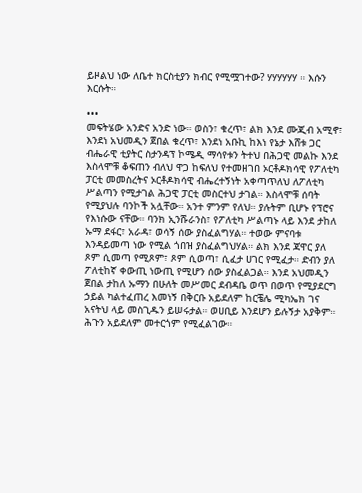ይዞልህ ነው ለቤተ ክርስቲያን ክብር የሚሟገተው? ሃሃሃሃሃሃ ። እሱን እርሱት።

•••
መፍትሄው አንድና አንድ ነው። ወስን፣ ቁረጥ፣ ልክ እንደ ሙጂብ አሚኖ፣ እንደነ አህመዲን ጀበል ቁረጥ፣ እንደነ አቡኪ ከእነ የኔታ እሸቱ ጋር ብሔራዊ ቲያትር ስታንዳፕ ኮሜዲ ማሳየቱን ትተህ በሕጋዊ መልኩ እንደ እስላሞቹ ቆፍጠን ብለህ ዋጋ ከፍለህ የተመዘገበ ኦርቶዶክሳዊ የፖለቲካ ፓርቲ መመስረትና ኦርቶዶክሳዊ ብሔረተኝነት አቀጣጥለህ ለፖለቲካ ሥልጣን የሚታገል ሕጋዊ ፓርቲ መስርተህ ታገል። እስላሞቹ ሰባት የሚያህሉ ባንኮች አሏቸው። አንተ ምንም የለህ። ያሉትም ቢሆኑ የፕሮና የእነሱው ናቸው። ባንክ ኢንሹራንስ፣ የፖለቲካ ሥልጣኑ ላይ እንደ ታከለ ኡማ ደፋር፣ አራዳ፣ ወሳኝ ሰው ያስፈልግሃል። ተወው ምናባቱ እንዳይመጣ ነው የሚል ጎበዝ ያስፈልግህሃል። ልክ እንደ ጃዋር ያለ ጾም ሲመጣ የሚጾም፣ ጾም ሲወጣ፣ ሲፈታ ሀገር የሚፈታ። ድብን ያለ ፖለቲከኛ ቀውጢ ነውጢ የሚሆን ሰው ያስፈልጋል። እንደ አህመዲን ጀበል ታከለ ኡማን በሁለት መሥመር ደብዳቤ ወጥ በወጥ የሚያደርግ ኃይል ካልተፈጠረ እመነኝ በቅርቡ አይደለም ከርቼሌ ሚካኤክ ገና አናትህ ላይ መስጊዱን ይሠሩታል። ወሀቢይ እንደሆን ይሉኝታ አያቅም። ሕጉን አይደለም መተርጎም የሚፈልገው።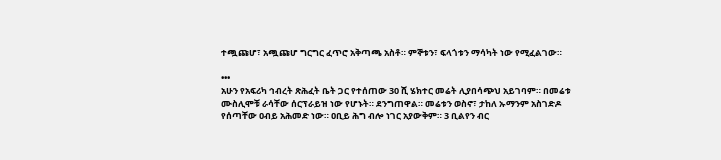ተጯጩሆ፣ አጯጩሆ ግርግር ፈጥሮ አቅጣጫ አስቶ። ምኞቱን፣ ፍላጎቱን ማሳካት ነው የሚፈልገው።

•••
አሁን የአፍሪካ ኅብረት ጽሕፈት ቤት ጋር የተሰጠው 30 ሺ ሄክተር መሬት ሊያበሳጭህ አይገባም። በመሬቱ ሙስሊሞቹ ራሳቸው ሰርፕራይዝ ነው የሆኑት። ደንግጠዋል። መሬቱን ወስኖ፣ ታከለ ኡማንም አስገድዶ የሰጣቸው ዐብይ አሕመድ ነው። ዐቢይ ሕግ ብሎ ነገር አያውቅም። 3 ቢልየን ብር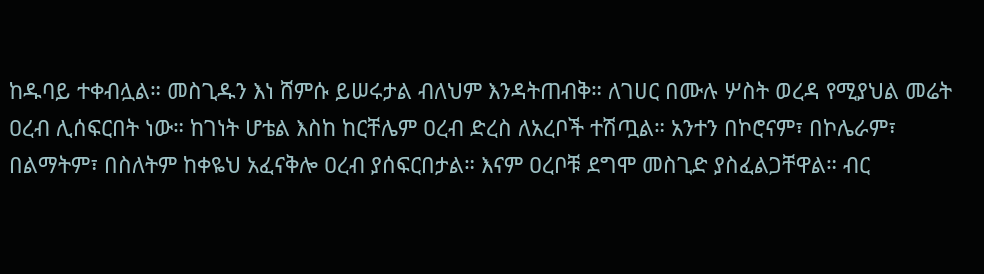ከዱባይ ተቀብሏል። መስጊዱን እነ ሸምሱ ይሠሩታል ብለህም እንዳትጠብቅ። ለገሀር በሙሉ ሦስት ወረዳ የሚያህል መሬት ዐረብ ሊሰፍርበት ነው። ከገነት ሆቴል እስከ ከርቸሌም ዐረብ ድረስ ለአረቦች ተሽጧል። አንተን በኮሮናም፣ በኮሌራም፣ በልማትም፣ በስለትም ከቀዬህ አፈናቅሎ ዐረብ ያሰፍርበታል። እናም ዐረቦቹ ደግሞ መስጊድ ያስፈልጋቸዋል። ብር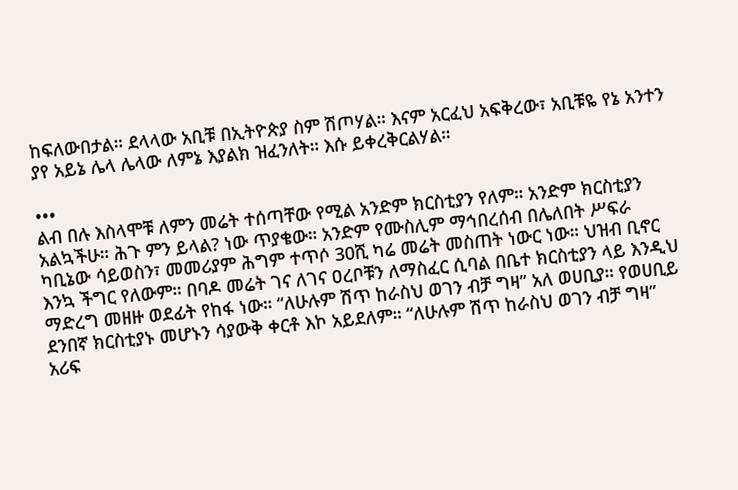ከፍለውበታል። ደላላው አቢቹ በኢትዮጵያ ስም ሽጦሃል። እናም አርፈህ አፍቅረው፣ አቢቹዬ የኔ አንተን ያየ አይኔ ሌላ ሌላው ለምኔ እያልክ ዝፈንለት። እሱ ይቀረቅርልሃል።

•••
ልብ በሉ እስላሞቹ ለምን መሬት ተሰጣቸው የሚል አንድም ክርስቲያን የለም። አንድም ክርስቲያን አልኳችሁ። ሕጉ ምን ይላል? ነው ጥያቄው። አንድም የሙስሊም ማኅበረሰብ በሌለበት ሥፍራ ካቢኔው ሳይወስን፣ መመሪያም ሕግም ተጥሶ 30ሺ ካሬ መሬት መስጠት ነውር ነው። ህዝብ ቢኖር እንኳ ችግር የለውም። በባዶ መሬት ገና ለገና ዐረቦቹን ለማስፈር ሲባል በቤተ ክርስቲያን ላይ እንዲህ ማድረግ መዘዙ ወደፊት የከፋ ነው። “ለሁሉም ሽጥ ከራስህ ወገን ብቻ ግዛ” አለ ወሀቢያ። የወሀቢይ ደንበኛ ክርስቲያኑ መሆኑን ሳያውቅ ቀርቶ እኮ አይደለም። “ለሁሉም ሽጥ ከራስህ ወገን ብቻ ግዛ” አሪፍ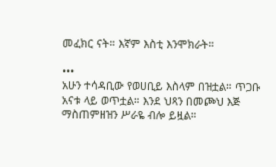መፈክር ናት። እኛም እስቲ እንሞክራት።

•••
አሁን ተሳዳቢው የወሀቢይ እስላም በዝቷል። ጥጋቡ አናቱ ላይ ወጥቷል። እንደ ህጻን በመጮህ እጅ ማስጠምዘዝን ሥራዬ ብሎ ይዟል።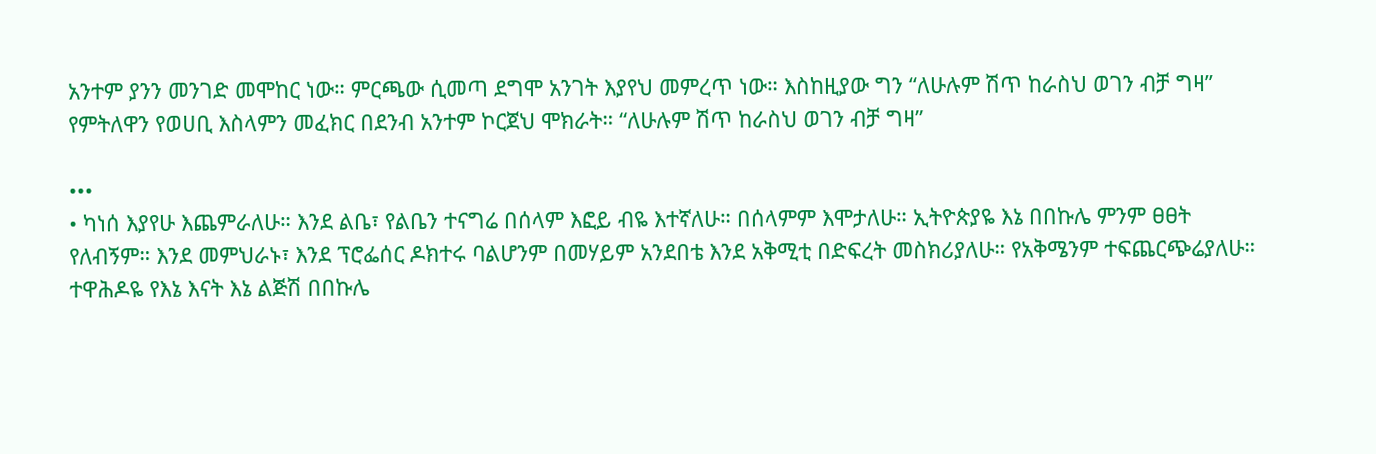አንተም ያንን መንገድ መሞከር ነው። ምርጫው ሲመጣ ደግሞ አንገት እያየህ መምረጥ ነው። እስከዚያው ግን “ለሁሉም ሽጥ ከራስህ ወገን ብቻ ግዛ” የምትለዋን የወሀቢ እስላምን መፈክር በደንብ አንተም ኮርጀህ ሞክራት። “ለሁሉም ሽጥ ከራስህ ወገን ብቻ ግዛ”

•••
• ካነሰ እያየሁ እጨምራለሁ። እንደ ልቤ፣ የልቤን ተናግሬ በሰላም እፎይ ብዬ እተኛለሁ። በሰላምም እሞታለሁ። ኢትዮጵያዬ እኔ በበኩሌ ምንም ፀፀት የለብኝም። እንደ መምህራኑ፣ እንደ ፕሮፌሰር ዶክተሩ ባልሆንም በመሃይም አንደበቴ እንደ አቅሚቲ በድፍረት መስክሪያለሁ። የአቅሜንም ተፍጨርጭሬያለሁ። ተዋሕዶዬ የእኔ እናት እኔ ልጅሽ በበኩሌ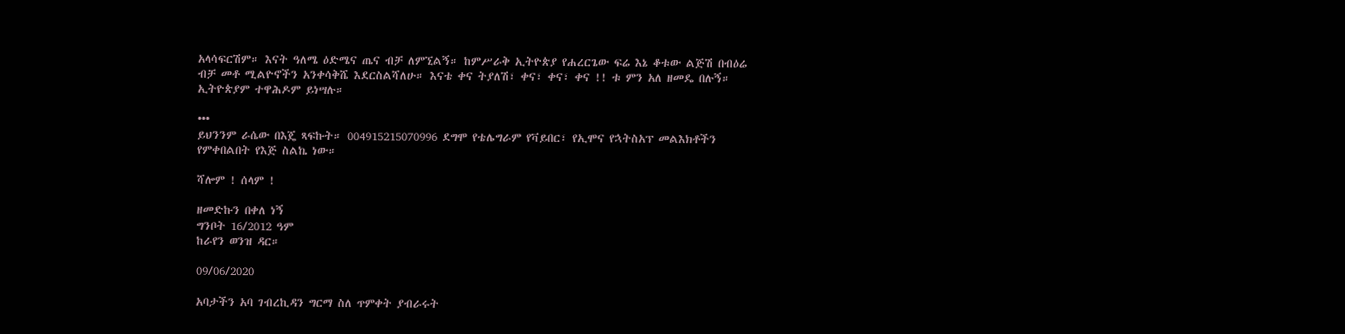አላሳፍርሽም። እናት ዓለሜ ዕድሜና ጤና ብቻ ለምኚልኝ። ከምሥራቅ ኢትዮጵያ የሐረርጌው ፍሬ እኔ ቆቱው ልጅሽ በብዕሬ ብቻ መቶ ሚልዮኖችን አንቀሳቅሼ እደርስልሻለሁ። እናቴ ቀና ትያለሽ፣ ቀና፣ ቀና፣ ቀና !! ቱ ምን አለ ዘመዴ በሉኝ። ኢትዮጵያም ተዋሕዶም ይነሣሉ።

•••
ይህንንም ራሴው በእጄ ጻፍኩት። 004915215070996 ደግሞ የቴሌግራም የቫይበር፣ የኢሞና የኋትስአፕ መልእክቶችን የምቀበልበት የእጅ ስልኬ ነው።

ሻሎም ! ሰላም !

ዘመድኩን በቀለ ነኝ
ግንቦት 16/2012 ዓም
ከራየን ወንዝ ዳር።

09/06/2020

አባታችን አባ ገብረኪዳን ግርማ ስለ ጥምቀት ያብራሩት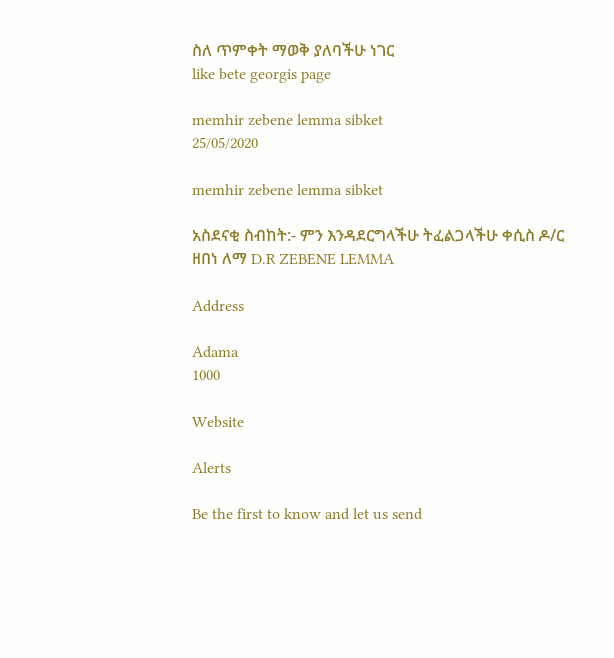ስለ ጥምቀት ማወቅ ያለባችሁ ነገር
like bete georgis page

memhir zebene lemma sibket
25/05/2020

memhir zebene lemma sibket

አስደናቂ ስብከት:- ምን እንዳደርግላችሁ ትፈልጋላችሁ ቀሲስ ዶ/ር ዘበነ ለማ D.R ZEBENE LEMMA

Address

Adama
1000

Website

Alerts

Be the first to know and let us send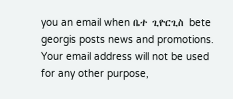you an email when ቤተ ጊዮርጊስ bete georgis posts news and promotions. Your email address will not be used for any other purpose,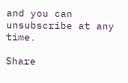and you can unsubscribe at any time.

Share